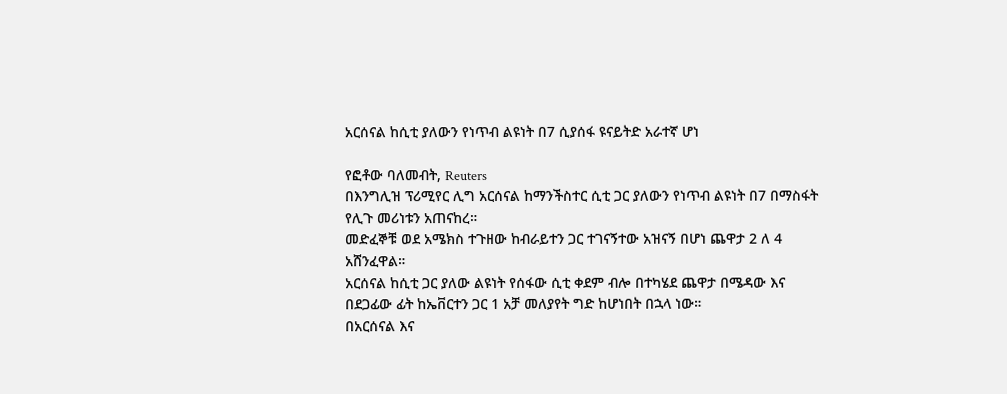አርሰናል ከሲቲ ያለውን የነጥብ ልዩነት በ7 ሲያሰፋ ዩናይትድ አራተኛ ሆነ

የፎቶው ባለመብት, Reuters
በእንግሊዝ ፕሪሚየር ሊግ አርሰናል ከማንችስተር ሲቲ ጋር ያለውን የነጥብ ልዩነት በ7 በማስፋት የሊጉ መሪነቱን አጠናከረ።
መድፈኞቹ ወደ አሜክስ ተጉዘው ከብራይተን ጋር ተገናኝተው አዝናኝ በሆነ ጨዋታ 2 ለ 4 አሸንፈዋል።
አርሰናል ከሲቲ ጋር ያለው ልዩነት የሰፋው ሲቲ ቀደም ብሎ በተካሄደ ጨዋታ በሜዳው እና በደጋፊው ፊት ከኤቨርተን ጋር 1 አቻ መለያየት ግድ ከሆነበት በኋላ ነው።
በአርሰናል እና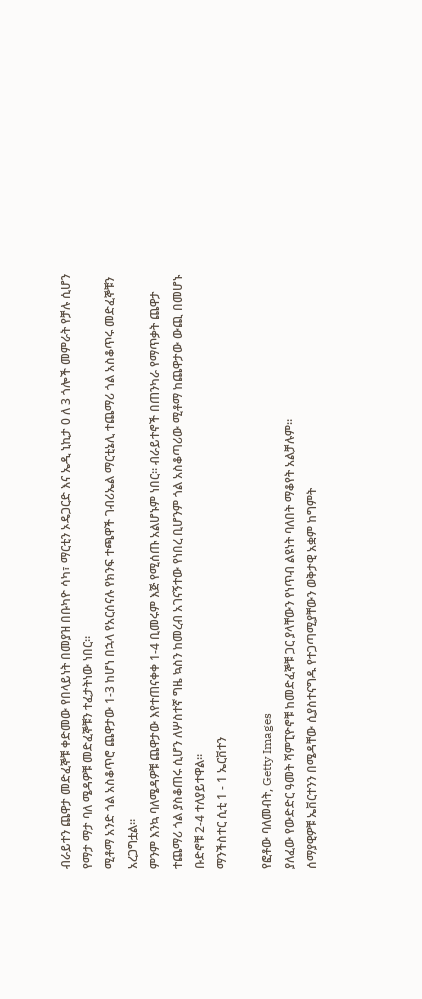ብራይተን ጨዋታ መድፈኞቹ ቀድመው የበላይነት በመያዝ በቡካዮ ሳካ፣ ማርቲን ኦዴጋርድ እና ኤዲ ኒኪታ 0 ለ 3 ጎሎች መምራት የቻሉ ሲሆን የማታ ማታ ባለ ሜዳዎቹ መድፈኞቹን ተፈታትነው ነበር።
ሚቶማ አንድ ጎል አስቆጥሮ ጨዋታው 1-3 ከሆነ በኋላ የአርሰናሉ የክንፍ ተጫዋች ገብሪኤል ማርቲኔሊ ተጨማሪ ጎል አስቆጥሩ መድፈኞቹን አረጋግቷል።
ምንም እንኳ ባለሜዳዎቹ ጨዋታው እየተጠናቀቀ 1-4 ቢመሩም እጅ የሚሰጡ አልሆኑም ነበር። ብራይተኖች በጠንካራ የማጥቃት ጨዋታ ተጨማሪ ጎል ያስቆጠሩ ሲሆን ለሦስተኛ ግዜ ኳስን ከመረብ አገናኝተው የነበረ ቢሆንም ጎል አስቆጣሪው ሚቶማ ከጨዋታው ውጪ በመሆኑ ቡድኖቹ 2-4 ተለያይተዋል።
ማንችስተር ሲቲ 1 - 1 ኤርቨተን

የፎቶው ባለመብት, Getty Images
ያለፈው የውድድር ዓመት ሻምፒዮኖቹ ከመድፈኞቹ ጋር ያላቸውን የነጥብ ልዩነት ባለበት ማቆየት አልቻሉም።
ሰማያዊዎቹ ኤቨርተንን በሜዳቸው ሲያስተናግዱ የተጋጣሚያቸውን ወቅታዊ አቋም ከግምት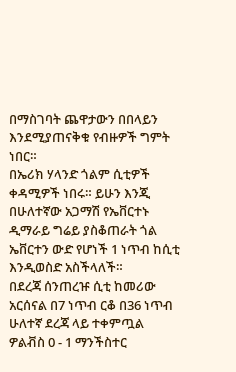በማስገባት ጨዋታውን በበላይን እንደሚያጠናቅቁ የብዙዎች ግምት ነበር።
በኤሪክ ሃላንድ ጎልም ሲቲዎች ቀዳሚዎች ነበሩ። ይሁን እንጂ በሁለተኛው አጋማሽ የኤቨርተኑ ዲማራይ ግሬይ ያስቆጠራት ጎል ኤቨርተን ውድ የሆነች 1 ነጥብ ከሲቲ እንዲወስድ አስችላለች።
በደረጃ ሰንጠረዡ ሲቲ ከመሪው አርሰናል በ7 ነጥብ ርቆ በ36 ነጥብ ሁለተኛ ደረጃ ላይ ተቀምጧል
ዎልቭስ 0 - 1 ማንችስተር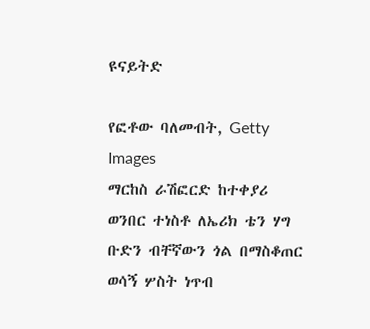ዩናይትድ

የፎቶው ባለመብት, Getty Images
ማርከስ ራሽፎርድ ከተቀያሪ ወንበር ተነስቶ ለኤሪክ ቴን ሃግ ቡድን ብቸኛውን ጎል በማስቆጠር ወሳኝ ሦስት ነጥብ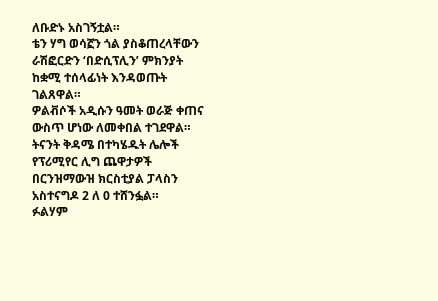ለቡድኑ አስገኝቷል።
ቴን ሃግ ወሳኟን ጎል ያስቆጠረላቸውን ራሽፎርድን ‘በድሲፕሊን’ ምክንያት ከቋሚ ተሰላፊነት እንዳወጡት ገልጸዋል።
ዎልቭሶች አዲሱን ዓመት ወራጅ ቀጠና ውስጥ ሆነው ለመቀበል ተገደዋል።
ትናንት ቅዳሜ በተካሄዱት ሌሎች የፕሪሚየር ሊግ ጨዋታዎች በርንዝማውዝ ክርስቲያል ፓላስን አስተናግዶ 2 ለ 0 ተሸንፏል።
ፉልሃም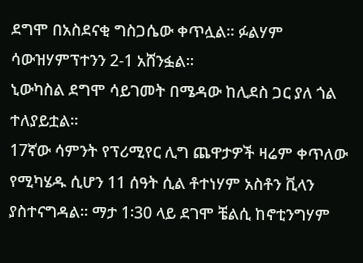ደግሞ በአስደናቂ ግስጋሴው ቀጥሏል። ፉልሃም ሳውዝሃምፕተንን 2-1 አሸንፏል።
ኒውካስል ደግሞ ሳይገመት በሜዳው ከሊደስ ጋር ያለ ጎል ተለያይቷል።
17ኛው ሳምንት የፕሪሚየር ሊግ ጨዋታዎች ዛሬም ቀጥለው የሚካሄዱ ሲሆን 11 ሰዓት ሲል ቶተነሃም አስቶን ቪላን ያስተናግዳል። ማታ 1፡30 ላይ ደገሞ ቼልሲ ከኖቲንግሃም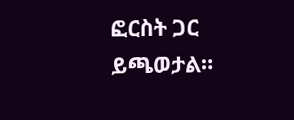ፎርስት ጋር ይጫወታል።